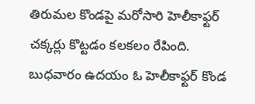తిరుమల కొండపై మరోసారి హెలీకాఫ్టర్ చక్కర్లు కొట్టడం కలకలం రేపింది. బుధవారం ఉదయం ఓ హెలీకాఫ్టర్ కొండ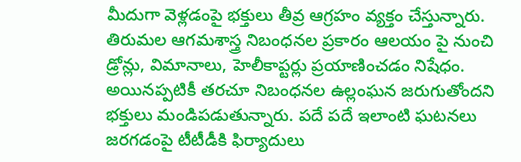మీదుగా వెళ్లడంపై భక్తులు తీవ్ర ఆగ్రహం వ్యక్తం చేస్తున్నారు. తిరుమల ఆగమశాస్త్ర నిబంధనల ప్రకారం ఆలయం పై నుంచి డ్రోన్లు, విమానాలు, హెలీకాప్టర్లు ప్రయాణించడం నిషేధం. అయినప్పటికీ తరచూ నిబంధనల ఉల్లంఘన జరుగుతోందని భక్తులు మండిపడుతున్నారు. పదే పదే ఇలాంటి ఘటనలు జరగడంపై టీటీడీకి ఫిర్యాదులు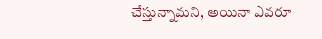చేస్తున్నామని, అయినా ఎవరూ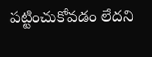పట్టించుకోవడం లేదని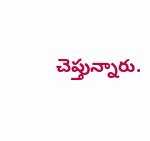చెప్తున్నారు.